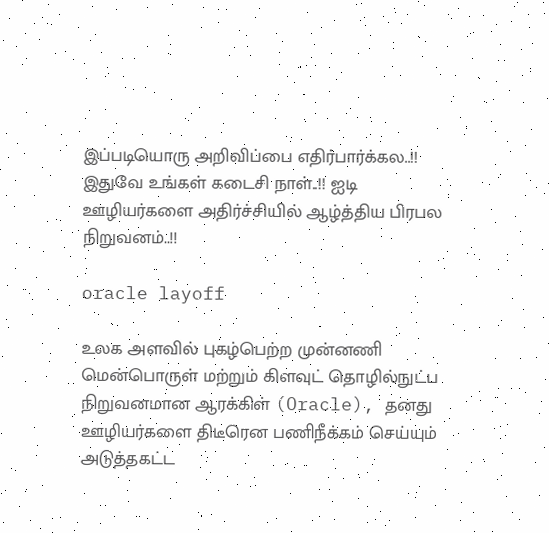இப்படியொரு அறிவிப்பை எதிர்பார்க்கல..!! இதுவே உங்கள் கடைசி நாள்..!! ஐடி ஊழியர்களை அதிர்ச்சியில் ஆழ்த்திய பிரபல நிறுவனம்..!!

oracle layoff

உலக அளவில் புகழ்பெற்ற முன்னணி மென்பொருள் மற்றும் கிளவுட் தொழில்நுட்ப நிறுவனமான ஆரக்கிள் (Oracle), தனது ஊழியர்களை திடீரென பணிநீக்கம் செய்யும் அடுத்தகட்ட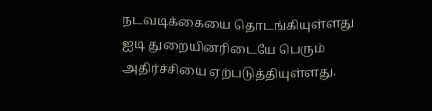நடவடிக்கையை தொடங்கியுள்ளது ஐடி துறையினரிடையே பெரும் அதிர்ச்சியை ஏற்படுத்தியுள்ளது.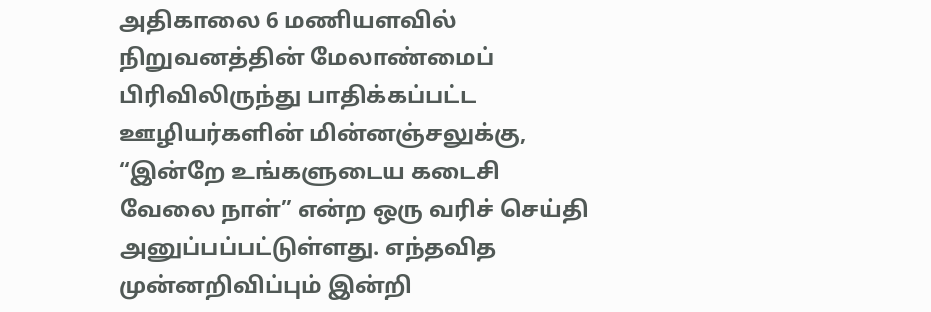அதிகாலை 6 மணியளவில் நிறுவனத்தின் மேலாண்மைப் பிரிவிலிருந்து பாதிக்கப்பட்ட ஊழியர்களின் மின்னஞ்சலுக்கு, “இன்றே உங்களுடைய கடைசி வேலை நாள்” என்ற ஒரு வரிச் செய்தி அனுப்பப்பட்டுள்ளது. எந்தவித முன்னறிவிப்பும் இன்றி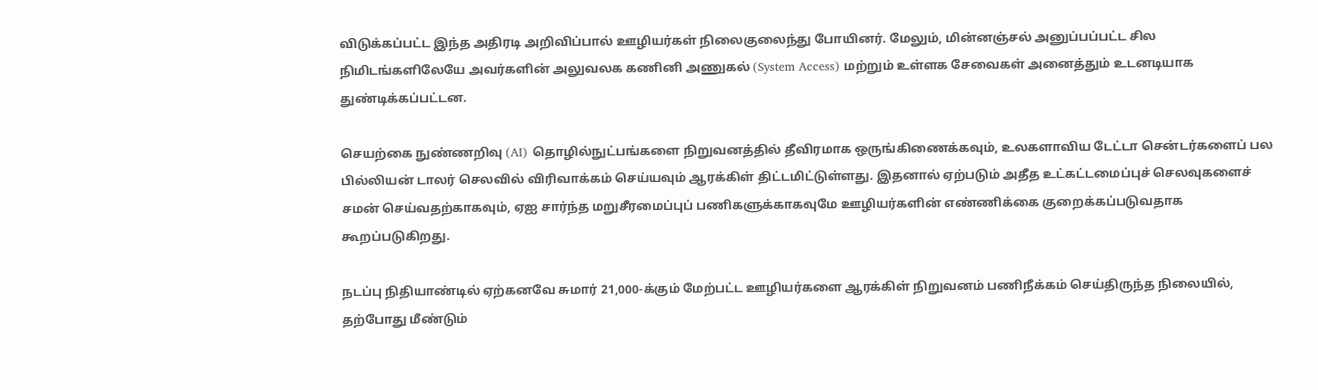விடுக்கப்பட்ட இந்த அதிரடி அறிவிப்பால் ஊழியர்கள் நிலைகுலைந்து போயினர். மேலும், மின்னஞ்சல் அனுப்பப்பட்ட சில நிமிடங்களிலேயே அவர்களின் அலுவலக கணினி அணுகல் (System Access) மற்றும் உள்ளக சேவைகள் அனைத்தும் உடனடியாக துண்டிக்கப்பட்டன.

செயற்கை நுண்ணறிவு (AI) தொழில்நுட்பங்களை நிறுவனத்தில் தீவிரமாக ஒருங்கிணைக்கவும், உலகளாவிய டேட்டா சென்டர்களைப் பல பில்லியன் டாலர் செலவில் விரிவாக்கம் செய்யவும் ஆரக்கிள் திட்டமிட்டுள்ளது. இதனால் ஏற்படும் அதீத உட்கட்டமைப்புச் செலவுகளைச் சமன் செய்வதற்காகவும், ஏஐ சார்ந்த மறுசீரமைப்புப் பணிகளுக்காகவுமே ஊழியர்களின் எண்ணிக்கை குறைக்கப்படுவதாக கூறப்படுகிறது.

நடப்பு நிதியாண்டில் ஏற்கனவே சுமார் 21,000-க்கும் மேற்பட்ட ஊழியர்களை ஆரக்கிள் நிறுவனம் பணிநீக்கம் செய்திருந்த நிலையில், தற்போது மீண்டும்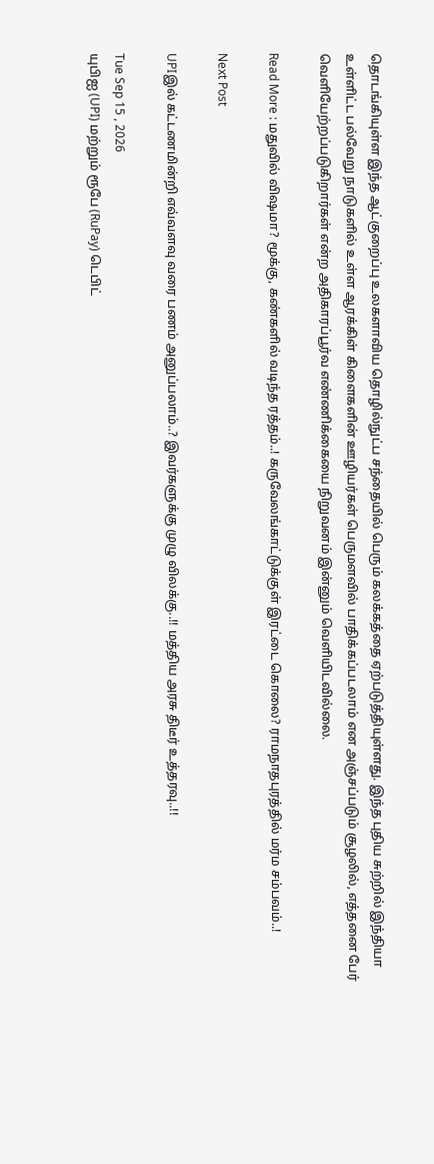தொடங்கியுள்ள இந்த ஆட்குறைப்பு உலகளாவிய தொழில்நுட்ப சந்தையில் பெரும் கலக்கத்தை ஏற்படுத்தியுள்ளது. இந்த புதிய சுற்றில் இந்தியா உள்ளிட்ட பல்வேறு நாடுகளில் உள்ள ஆரக்கிள் கிளைகளின் ஊழியர்கள் பெருமளவில் பாதிக்கப்படலாம் என அஞ்சப்படும் சூழலில், எத்தனை பேர் வெளியேற்றப்படுகிறார்கள் என்ற அதிகாரப்பூர்வ எண்ணிக்கையை நிறுவனம் இன்னும் வெளியிடவில்லை.

Read More : மதுவில் விஷமா? மூக்கு, கண்களில் வடிந்த ரத்தம்..! கருவேலங்காட்டுக்குள் இரட்டை கொலை? ராமநாதபுரத்தில் மர்ம சம்பவம்..!

Next Post

UPIஇல் கட்டணமின்றி எவ்வளவு வரை பணம் அனுப்பலாம்..? இவர்களுக்கு முழு விலக்கு..!! மத்திய அரசு திடீர் உத்தரவு..!!

Tue Sep 15 , 2026
யுபிஐ (UPI) மற்றும் ரூபே (RuPay) டெபிட்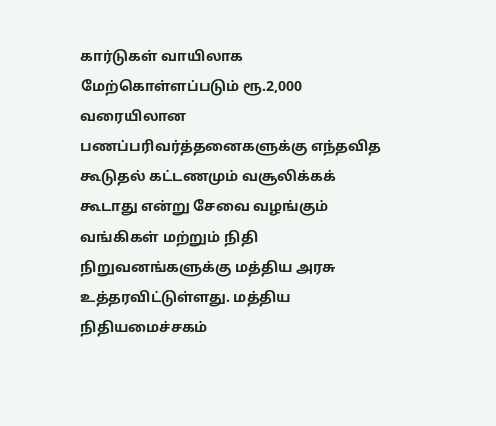கார்டுகள் வாயிலாக மேற்கொள்ளப்படும் ரூ.2,000 வரையிலான பணப்பரிவர்த்தனைகளுக்கு எந்தவித கூடுதல் கட்டணமும் வசூலிக்கக் கூடாது என்று சேவை வழங்கும் வங்கிகள் மற்றும் நிதி நிறுவனங்களுக்கு மத்திய அரசு உத்தரவிட்டுள்ளது. மத்திய நிதியமைச்சகம்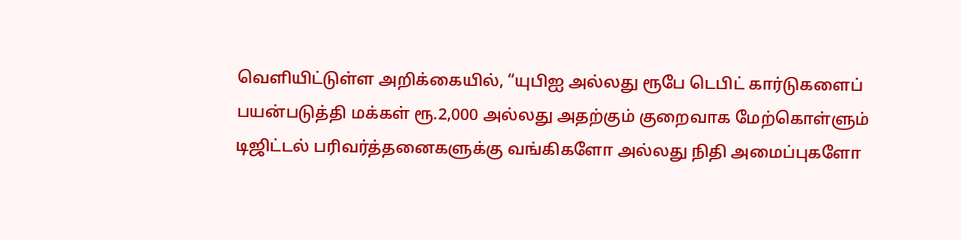வெளியிட்டுள்ள அறிக்கையில், “யுபிஐ அல்லது ரூபே டெபிட் கார்டுகளைப் பயன்படுத்தி மக்கள் ரூ.2,000 அல்லது அதற்கும் குறைவாக மேற்கொள்ளும் டிஜிட்டல் பரிவர்த்தனைகளுக்கு வங்கிகளோ அல்லது நிதி அமைப்புகளோ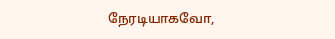நேரடியாகவோ,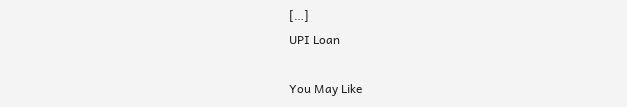[…]
UPI Loan

You May Like